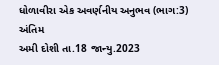ધોળાવીરા એક અવર્ણનીય અનુભવ (ભાગ:3) અંતિમ
અમી દોશી તા.18 જાન્યુ.2023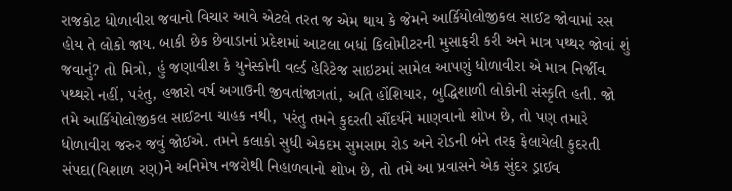રાજકોટ ધોળાવીરા જવાનો વિચાર આવે એટલે તરત જ એમ થાય કે જેમને આર્કિયોલોજીકલ સાઈટ જોવામાં રસ હોય તે લોકો જાય. બાકી છેક છેવાડાનાં પ્રદેશમાં આટલા બધાં કિલોમીટરની મુસાફરી કરી અને માત્ર પથ્થર જોવાં શું જવાનું? તો મિત્રો, હું જણાવીશ કે યુનેસ્કોની વર્લ્ડ હેરિટેજ સાઇટમાં સામેલ આપણું ધોળાવીરા એ માત્ર નિર્જીવ પથ્થરો નહીં, પરંતુ, હજારો વર્ષ અગાઉની જીવતાંજાગતાં, અતિ હોંશિયાર, બુદ્ધિશાળી લોકોની સંસ્કૃતિ હતી. જો તમે આર્કિયોલોજીકલ સાઈટના ચાહક નથી, પરંતુ તમને કુદરતી સૌંદર્યને માણવાનો શોખ છે, તો પણ તમારે ધોળાવીરા જરુર જવું જોઈએ. તમને કલાકો સુધી એકદમ સુમસામ રોડ અને રોડની બંને તરફ ફેલાયેલી કુદરતી સંપદા(વિશાળ રણ)ને અનિમેષ નજરોથી નિહાળવાનો શોખ છે, તો તમે આ પ્રવાસને એક સુંદર ડ્રાઈવ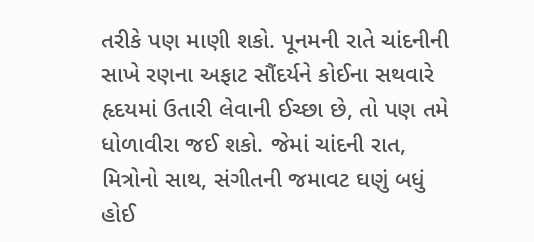તરીકે પણ માણી શકો. પૂનમની રાતે ચાંદનીની સાખે રણના અફાટ સૌંદર્યને કોઈના સથવારે હૃદયમાં ઉતારી લેવાની ઈચ્છા છે, તો પણ તમે ધોળાવીરા જઈ શકો. જેમાં ચાંદની રાત, મિત્રોનો સાથ, સંગીતની જમાવટ ઘણું બધું હોઈ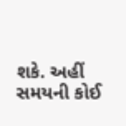શકે. અહીં સમયની કોઈ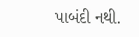પાબંદી નથી.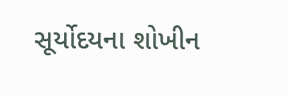સૂર્યોદયના શોખીન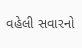વહેલી સવારનો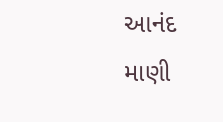આનંદ માણી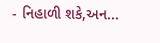- નિહાળી શકે,અન...